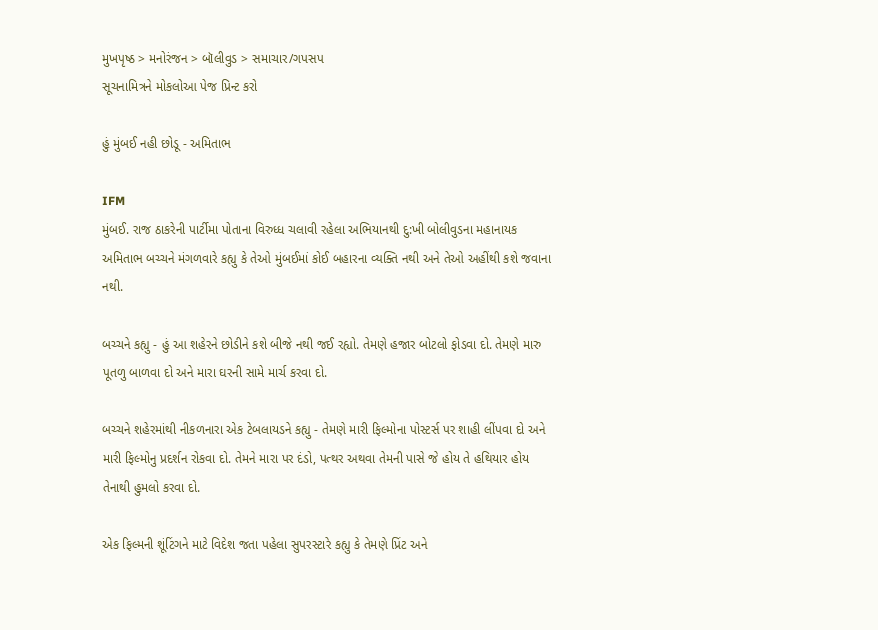મુખપૃષ્ઠ > મનોરંજન > બૉલીવુડ > સમાચાર/ગપસપ
સૂચનામિત્રને મોકલોઆ પેજ પ્રિન્ટ કરો

હું મુંબઈ નહી છોડૂ - અમિતાભ

IFM
મુંબઈ. રાજ ઠાકરેની પાર્ટીમા પોતાના વિરુધ્ધ ચલાવી રહેલા અભિયાનથી દુ:ખી બોલીવુડના મહાનાયક અમિતાભ બચ્ચને મંગળવારે કહ્યુ કે તેઓ મુંબઈમાં કોઈ બહારના વ્યક્તિ નથી અને તેઓ અહીંથી કશે જવાના નથી.

બચ્ચને કહ્યુ - હું આ શહેરને છોડીને કશે બીજે નથી જઈ રહ્યો. તેમણે હજાર બોટલો ફોડવા દો. તેમણે મારુ પૂતળુ બાળવા દો અને મારા ઘરની સામે માર્ચ કરવા દો.

બચ્ચને શહેરમાંથી નીકળનારા એક ટેબલાયડને કહ્યુ - તેમણે મારી ફિલ્મોના પોસ્ટર્સ પર શાહી લીંપવા દો અને મારી ફિલ્મોનુ પ્રદર્શન રોકવા દો. તેમને મારા પર દંડો, પત્થર અથવા તેમની પાસે જે હોય તે હથિયાર હોય તેનાથી હુમલો કરવા દો.

એક ફિલ્મની શૂંટિંગને માટે વિદેશ જતા પહેલા સુપરસ્ટારે કહ્યુ કે તેમણે પ્રિંટ અને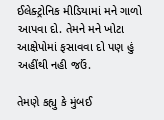ઈલેક્ટ્રોનિક મીડિયામાં મને ગાળો આપવા દો. તેમને મને ખોટા આક્ષેપોમાં ફસાવવા દો પણ હું અહીંથી નહી જઉં.

તેમણે કહ્યુ કે મુંબઈ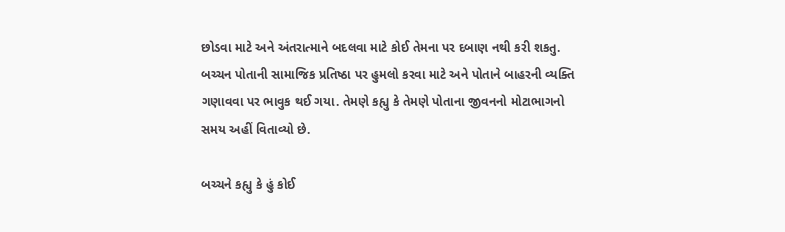છોડવા માટે અને અંતરાત્માને બદલવા માટે કોઈ તેમના પર દબાણ નથી કરી શકતુ. બચ્ચન પોતાની સામાજિક પ્રતિષ્ઠા પર હુમલો કરવા માટે અને પોતાને બાહરની વ્યક્તિ ગણાવવા પર ભાવુક થઈ ગયા. તેમણે કહ્યુ કે તેમણે પોતાના જીવનનો મોટાભાગનો સમય અહીં વિતાવ્યો છે.

બચ્ચને કહ્યુ કે હું કોઈ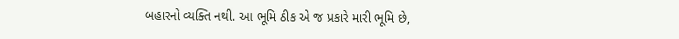બહારનો વ્યક્તિ નથી. આ ભૂમિ ઠીક એ જ પ્રકારે મારી ભૂમિ છે,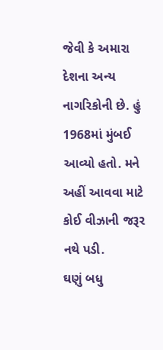જેવી કે અમારા દેશના અન્ય નાગરિકોની છે. હું 1968માં મુંબઈ આવ્યો હતો. મને અહીં આવવા માટે કોઈ વીઝાની જરૂર નથે પડી.
ઘણું બધુ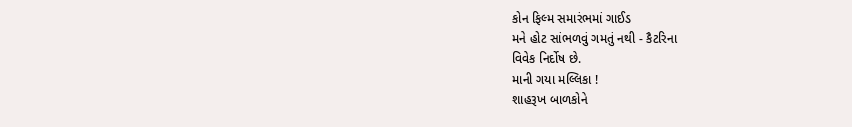કોન ફિલ્મ સમારંભમાં ગાઈડ
મને હોટ સાંભળવું ગમતું નથી - કૈટરિના
વિવેક નિર્દોષ છે.
માની ગયા મલ્લિકા !
શાહરૂખ બાળકોને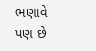ભણાવે પણ છે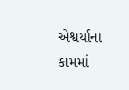એશ્વર્યાના કામમાં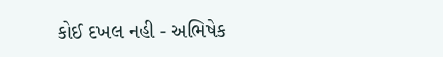કોઈ દખલ નહી - અભિષેક